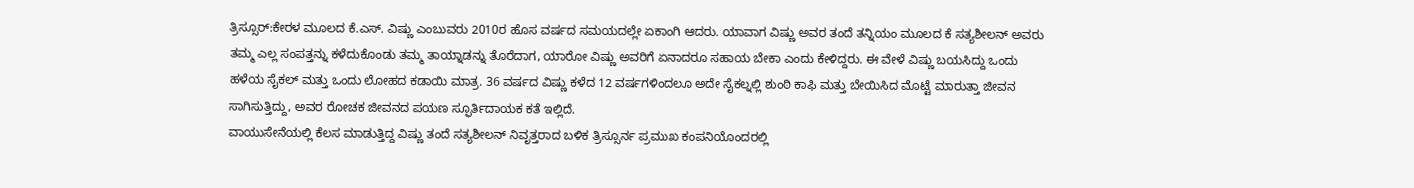ತ್ರಿಸ್ಸೂರ್:ಕೇರಳ ಮೂಲದ ಕೆ.ಎಸ್. ವಿಷ್ಣು ಎಂಬುವರು 2010ರ ಹೊಸ ವರ್ಷದ ಸಮಯದಲ್ಲೇ ಏಕಾಂಗಿ ಆದರು. ಯಾವಾಗ ವಿಷ್ಣು ಅವರ ತಂದೆ ತನ್ನಿಯಂ ಮೂಲದ ಕೆ ಸತ್ಯಶೀಲನ್ ಅವರು ತಮ್ಮ ಎಲ್ಲ ಸಂಪತ್ತನ್ನು ಕಳೆದುಕೊಂಡು ತಮ್ಮ ತಾಯ್ನಾಡನ್ನು ತೊರೆದಾಗ, ಯಾರೋ ವಿಷ್ಣು ಅವರಿಗೆ ಏನಾದರೂ ಸಹಾಯ ಬೇಕಾ ಎಂದು ಕೇಳಿದ್ದರು. ಈ ವೇಳೆ ವಿಷ್ಣು ಬಯಸಿದ್ದು ಒಂದು ಹಳೆಯ ಸೈಕಲ್ ಮತ್ತು ಒಂದು ಲೋಹದ ಕಡಾಯಿ ಮಾತ್ರ. 36 ವರ್ಷದ ವಿಷ್ಣು ಕಳೆದ 12 ವರ್ಷಗಳಿಂದಲೂ ಅದೇ ಸೈಕಲ್ನಲ್ಲಿ ಶುಂಠಿ ಕಾಫಿ ಮತ್ತು ಬೇಯಿಸಿದ ಮೊಟ್ಟೆ ಮಾರುತ್ತಾ ಜೀವನ ಸಾಗಿಸುತ್ತಿದ್ದು, ಅವರ ರೋಚಕ ಜೀವನದ ಪಯಣ ಸ್ಫೂರ್ತಿದಾಯಕ ಕತೆ ಇಲ್ಲಿದೆ.
ವಾಯುಸೇನೆಯಲ್ಲಿ ಕೆಲಸ ಮಾಡುತ್ತಿದ್ದ ವಿಷ್ಣು ತಂದೆ ಸತ್ಯಶೀಲನ್ ನಿವೃತ್ತರಾದ ಬಳಿಕ ತ್ರಿಸ್ಸೂರ್ನ ಪ್ರಮುಖ ಕಂಪನಿಯೊಂದರಲ್ಲಿ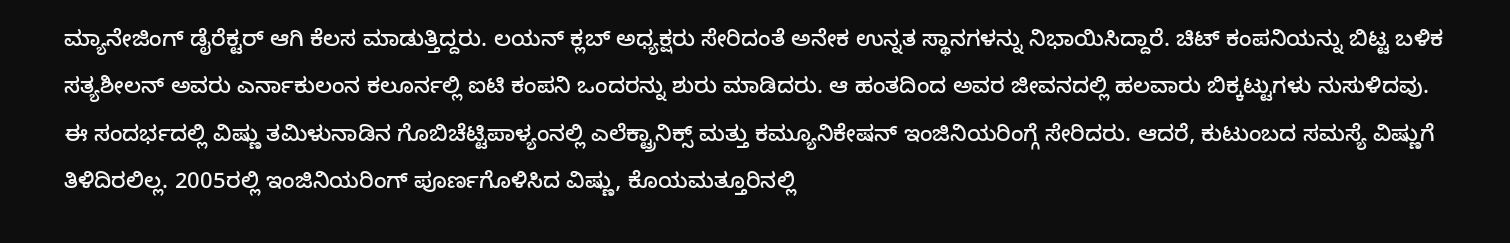ಮ್ಯಾನೇಜಿಂಗ್ ಡೈರೆಕ್ಟರ್ ಆಗಿ ಕೆಲಸ ಮಾಡುತ್ತಿದ್ದರು. ಲಯನ್ ಕ್ಲಬ್ ಅಧ್ಯಕ್ಷರು ಸೇರಿದಂತೆ ಅನೇಕ ಉನ್ನತ ಸ್ಥಾನಗಳನ್ನು ನಿಭಾಯಿಸಿದ್ದಾರೆ. ಚಿಟ್ ಕಂಪನಿಯನ್ನು ಬಿಟ್ಟ ಬಳಿಕ ಸತ್ಯಶೀಲನ್ ಅವರು ಎರ್ನಾಕುಲಂನ ಕಲೂರ್ನಲ್ಲಿ ಐಟಿ ಕಂಪನಿ ಒಂದರನ್ನು ಶುರು ಮಾಡಿದರು. ಆ ಹಂತದಿಂದ ಅವರ ಜೀವನದಲ್ಲಿ ಹಲವಾರು ಬಿಕ್ಕಟ್ಟುಗಳು ನುಸುಳಿದವು.
ಈ ಸಂದರ್ಭದಲ್ಲಿ ವಿಷ್ಣು ತಮಿಳುನಾಡಿನ ಗೊಬಿಚೆಟ್ಟಿಪಾಳ್ಯಂನಲ್ಲಿ ಎಲೆಕ್ಟ್ರಾನಿಕ್ಸ್ ಮತ್ತು ಕಮ್ಯೂನಿಕೇಷನ್ ಇಂಜಿನಿಯರಿಂಗ್ಗೆ ಸೇರಿದರು. ಆದರೆ, ಕುಟುಂಬದ ಸಮಸ್ಯೆ ವಿಷ್ಣುಗೆ ತಿಳಿದಿರಲಿಲ್ಲ. 2005ರಲ್ಲಿ ಇಂಜಿನಿಯರಿಂಗ್ ಪೂರ್ಣಗೊಳಿಸಿದ ವಿಷ್ಣು, ಕೊಯಮತ್ತೂರಿನಲ್ಲಿ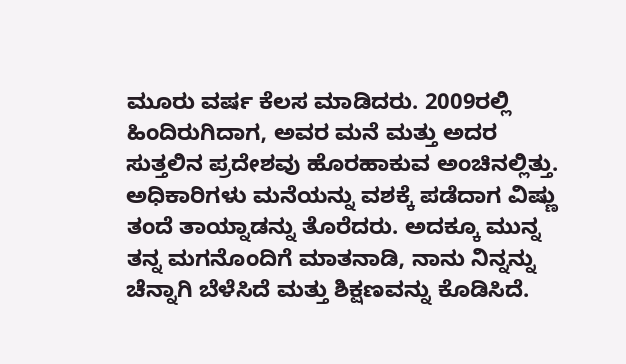ಮೂರು ವರ್ಷ ಕೆಲಸ ಮಾಡಿದರು. 2009ರಲ್ಲಿ ಹಿಂದಿರುಗಿದಾಗ, ಅವರ ಮನೆ ಮತ್ತು ಅದರ ಸುತ್ತಲಿನ ಪ್ರದೇಶವು ಹೊರಹಾಕುವ ಅಂಚಿನಲ್ಲಿತ್ತು.
ಅಧಿಕಾರಿಗಳು ಮನೆಯನ್ನು ವಶಕ್ಕೆ ಪಡೆದಾಗ ವಿಷ್ಣು ತಂದೆ ತಾಯ್ನಾಡನ್ನು ತೊರೆದರು. ಅದಕ್ಕೂ ಮುನ್ನ ತನ್ನ ಮಗನೊಂದಿಗೆ ಮಾತನಾಡಿ, ನಾನು ನಿನ್ನನ್ನು ಚೆನ್ನಾಗಿ ಬೆಳೆಸಿದೆ ಮತ್ತು ಶಿಕ್ಷಣವನ್ನು ಕೊಡಿಸಿದೆ.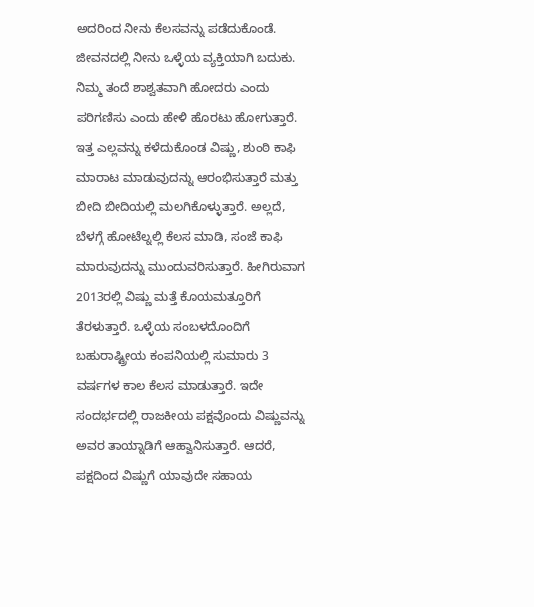ಅದರಿಂದ ನೀನು ಕೆಲಸವನ್ನು ಪಡೆದುಕೊಂಡೆ. ಜೀವನದಲ್ಲಿ ನೀನು ಒಳ್ಳೆಯ ವ್ಯಕ್ತಿಯಾಗಿ ಬದುಕು. ನಿಮ್ಮ ತಂದೆ ಶಾಶ್ವತವಾಗಿ ಹೋದರು ಎಂದು ಪರಿಗಣಿಸು ಎಂದು ಹೇಳಿ ಹೊರಟು ಹೋಗುತ್ತಾರೆ.
ಇತ್ತ ಎಲ್ಲವನ್ನು ಕಳೆದುಕೊಂಡ ವಿಷ್ಣು, ಶುಂಠಿ ಕಾಫಿ ಮಾರಾಟ ಮಾಡುವುದನ್ನು ಆರಂಭಿಸುತ್ತಾರೆ ಮತ್ತು ಬೀದಿ ಬೀದಿಯಲ್ಲಿ ಮಲಗಿಕೊಳ್ಳುತ್ತಾರೆ. ಅಲ್ಲದೆ, ಬೆಳಗ್ಗೆ ಹೋಟೆಲ್ನಲ್ಲಿ ಕೆಲಸ ಮಾಡಿ, ಸಂಜೆ ಕಾಫಿ ಮಾರುವುದನ್ನು ಮುಂದುವರಿಸುತ್ತಾರೆ. ಹೀಗಿರುವಾಗ 2013ರಲ್ಲಿ ವಿಷ್ಣು ಮತ್ತೆ ಕೊಯಮತ್ತೂರಿಗೆ ತೆರಳುತ್ತಾರೆ. ಒಳ್ಳೆಯ ಸಂಬಳದೊಂದಿಗೆ ಬಹುರಾಷ್ಟ್ರೀಯ ಕಂಪನಿಯಲ್ಲಿ ಸುಮಾರು 3 ವರ್ಷಗಳ ಕಾಲ ಕೆಲಸ ಮಾಡುತ್ತಾರೆ. ಇದೇ ಸಂದರ್ಭದಲ್ಲಿ ರಾಜಕೀಯ ಪಕ್ಷವೊಂದು ವಿಷ್ಣುವನ್ನು ಅವರ ತಾಯ್ನಾಡಿಗೆ ಆಹ್ವಾನಿಸುತ್ತಾರೆ. ಆದರೆ, ಪಕ್ಷದಿಂದ ವಿಷ್ಣುಗೆ ಯಾವುದೇ ಸಹಾಯ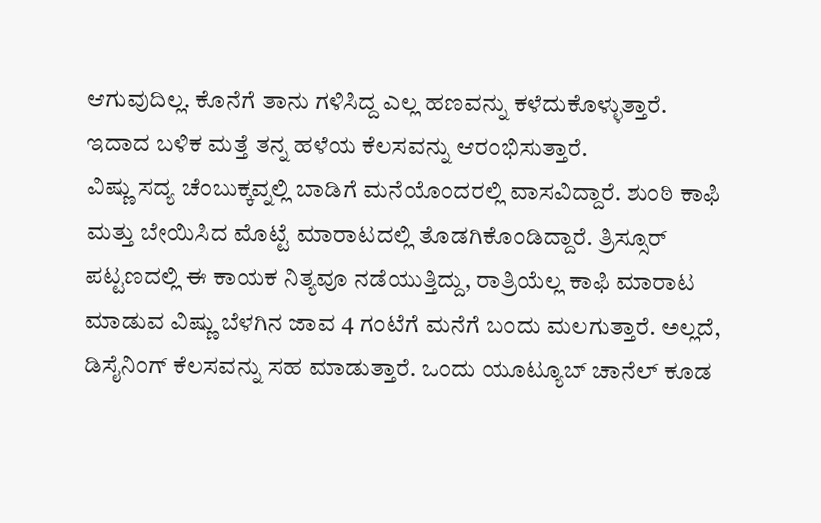ಆಗುವುದಿಲ್ಲ. ಕೊನೆಗೆ ತಾನು ಗಳಿಸಿದ್ದ ಎಲ್ಲ ಹಣವನ್ನು ಕಳೆದುಕೊಳ್ಳುತ್ತಾರೆ. ಇದಾದ ಬಳಿಕ ಮತ್ತೆ ತನ್ನ ಹಳೆಯ ಕೆಲಸವನ್ನು ಆರಂಭಿಸುತ್ತಾರೆ.
ವಿಷ್ಣು ಸದ್ಯ ಚೆಂಬುಕ್ಕವ್ನಲ್ಲಿ ಬಾಡಿಗೆ ಮನೆಯೊಂದರಲ್ಲಿ ವಾಸವಿದ್ದಾರೆ. ಶುಂಠಿ ಕಾಫಿ ಮತ್ತು ಬೇಯಿಸಿದ ಮೊಟ್ಟೆ ಮಾರಾಟದಲ್ಲಿ ತೊಡಗಿಕೊಂಡಿದ್ದಾರೆ. ತ್ರಿಸ್ಸೂರ್ ಪಟ್ಟಣದಲ್ಲಿ ಈ ಕಾಯಕ ನಿತ್ಯವೂ ನಡೆಯುತ್ತಿದ್ದು, ರಾತ್ರಿಯೆಲ್ಲ ಕಾಫಿ ಮಾರಾಟ ಮಾಡುವ ವಿಷ್ಣು ಬೆಳಗಿನ ಜಾವ 4 ಗಂಟೆಗೆ ಮನೆಗೆ ಬಂದು ಮಲಗುತ್ತಾರೆ. ಅಲ್ಲದೆ, ಡಿಸೈನಿಂಗ್ ಕೆಲಸವನ್ನು ಸಹ ಮಾಡುತ್ತಾರೆ. ಒಂದು ಯೂಟ್ಯೂಬ್ ಚಾನೆಲ್ ಕೂಡ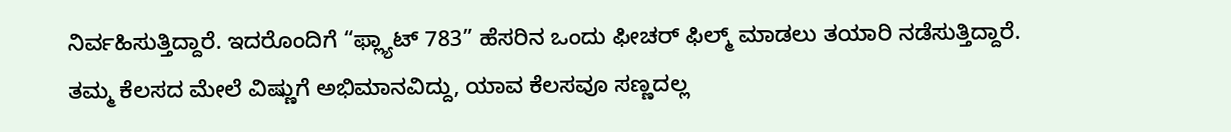ನಿರ್ವಹಿಸುತ್ತಿದ್ದಾರೆ. ಇದರೊಂದಿಗೆ “ಫ್ಲ್ಯಾಟ್ 783” ಹೆಸರಿನ ಒಂದು ಫೀಚರ್ ಫಿಲ್ಮ್ ಮಾಡಲು ತಯಾರಿ ನಡೆಸುತ್ತಿದ್ದಾರೆ. ತಮ್ಮ ಕೆಲಸದ ಮೇಲೆ ವಿಷ್ಣುಗೆ ಅಭಿಮಾನವಿದ್ದು, ಯಾವ ಕೆಲಸವೂ ಸಣ್ಣದಲ್ಲ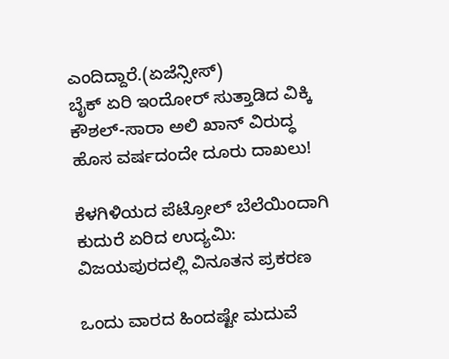ಎಂದಿದ್ದಾರೆ.(ಏಜೆನ್ಸೀಸ್)
ಬೈಕ್ ಏರಿ ಇಂದೋರ್ ಸುತ್ತಾಡಿದ ವಿಕ್ಕಿ ಕೌಶಲ್-ಸಾರಾ ಅಲಿ ಖಾನ್ ವಿರುದ್ಧ ಹೊಸ ವರ್ಷದಂದೇ ದೂರು ದಾಖಲು!

ಕೆಳಗಿಳಿಯದ ಪೆಟ್ರೋಲ್ ಬೆಲೆಯಿಂದಾಗಿ ಕುದುರೆ ಏರಿದ ಉದ್ಯಮಿ: ವಿಜಯಪುರದಲ್ಲಿ ವಿನೂತನ ಪ್ರಕರಣ

ಒಂದು ವಾರದ ಹಿಂದಷ್ಟೇ ಮದುವೆ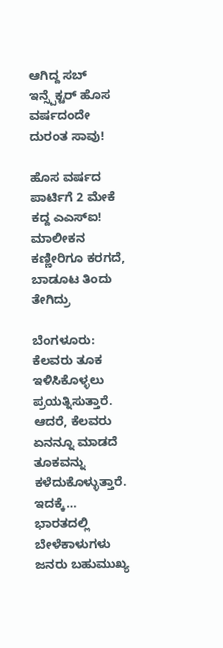ಆಗಿದ್ದ ಸಬ್ ಇನ್ಸ್ಪೆಕ್ಟರ್ ಹೊಸ ವರ್ಷದಂದೇ ದುರಂತ ಸಾವು!

ಹೊಸ ವರ್ಷದ ಪಾರ್ಟಿಗೆ 2 ಮೇಕೆ ಕದ್ದ ಎಎಸ್ಐ! ಮಾಲೀಕನ ಕಣ್ಣೀರಿಗೂ ಕರಗದೆ, ಬಾಡೂಟ ತಿಂದು ತೇಗಿದ್ರು

ಬೆಂಗಳೂರು: ಕೆಲವರು ತೂಕ ಇಳಿಸಿಕೊಳ್ಳಲು ಪ್ರಯತ್ನಿಸುತ್ತಾರೆ. ಆದರೆ, ಕೆಲವರು ಏನನ್ನೂ ಮಾಡದೆ ತೂಕವನ್ನು ಕಳೆದುಕೊಳ್ಳುತ್ತಾರೆ. ಇದಕ್ಕೆ…
ಭಾರತದಲ್ಲಿ ಬೇಳೆಕಾಳುಗಳು ಜನರು ಬಹುಮುಖ್ಯ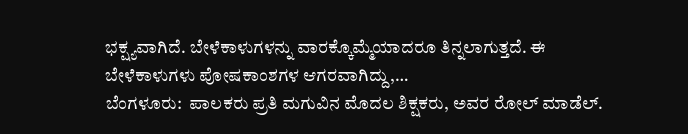ಭಕ್ಷ್ಯವಾಗಿದೆ. ಬೇಳೆಕಾಳುಗಳನ್ನು ವಾರಕ್ಕೊಮ್ಮೆಯಾದರೂ ತಿನ್ನಲಾಗುತ್ತದೆ. ಈ ಬೇಳೆಕಾಳುಗಳು ಪೋಷಕಾಂಶಗಳ ಆಗರವಾಗಿದ್ದು,…
ಬೆಂಗಳೂರು:  ಪಾಲಕರು ಪ್ರತಿ ಮಗುವಿನ ಮೊದಲ ಶಿಕ್ಷಕರು, ಅವರ ರೋಲ್ ಮಾಡೆಲ್.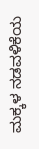ಮಕ್ಕಳ ನಡವಳಿಕೆಯ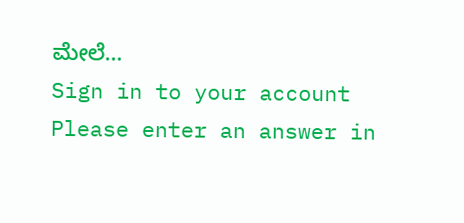ಮೇಲೆ…
Sign in to your account
Please enter an answer in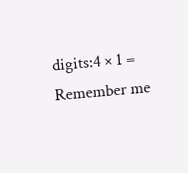digits:4 × 1 =
Remember me